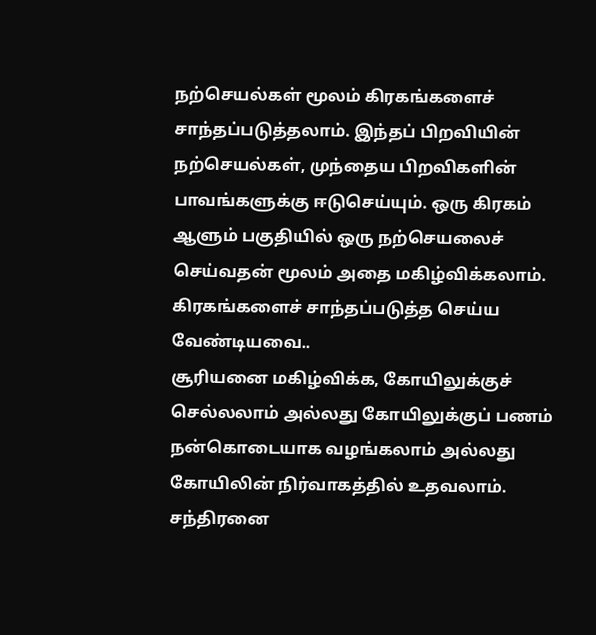நற்செயல்கள் மூலம் கிரகங்களைச் சாந்தப்படுத்தலாம். இந்தப் பிறவியின் நற்செயல்கள், முந்தைய பிறவிகளின் பாவங்களுக்கு ஈடுசெய்யும். ஒரு கிரகம் ஆளும் பகுதியில் ஒரு நற்செயலைச் செய்வதன் மூலம் அதை மகிழ்விக்கலாம்.
கிரகங்களைச் சாந்தப்படுத்த செய்ய வேண்டியவை..
சூரியனை மகிழ்விக்க, கோயிலுக்குச் செல்லலாம் அல்லது கோயிலுக்குப் பணம் நன்கொடையாக வழங்கலாம் அல்லது கோயிலின் நிர்வாகத்தில் உதவலாம்.
சந்திரனை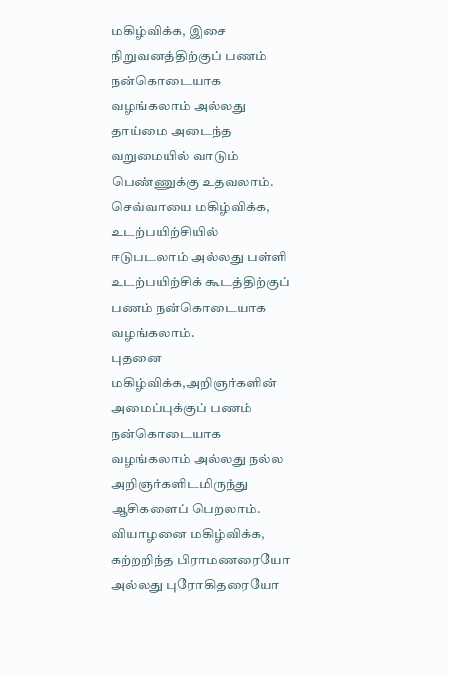மகிழ்விக்க, இசை நிறுவனத்திற்குப் பணம் நன்கொடையாக வழங்கலாம் அல்லது தாய்மை அடைந்த வறுமையில் வாடும் பெண்ணுக்கு உதவலாம்.
செவ்வாயை மகிழ்விக்க, உடற்பயிற்சியில் ஈடுபடலாம் அல்லது பள்ளி உடற்பயிற்சிக் கூடத்திற்குப் பணம் நன்கொடையாக வழங்கலாம்.
புதனை மகிழ்விக்க,அறிஞர்களின் அமைப்புக்குப் பணம் நன்கொடையாக வழங்கலாம் அல்லது நல்ல அறிஞர்களிடமிருந்து ஆசிகளைப் பெறலாம்.
வியாழனை மகிழ்விக்க, கற்றறிந்த பிராமணரையோ அல்லது புரோகிதரையோ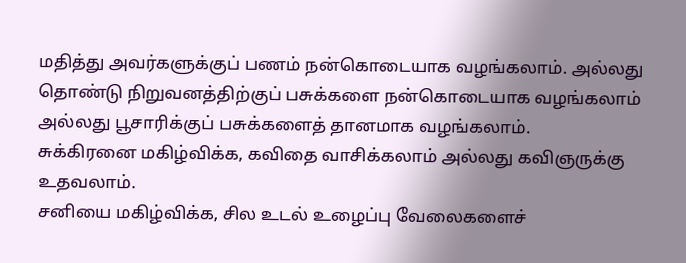மதித்து அவர்களுக்குப் பணம் நன்கொடையாக வழங்கலாம். அல்லது தொண்டு நிறுவனத்திற்குப் பசுக்களை நன்கொடையாக வழங்கலாம் அல்லது பூசாரிக்குப் பசுக்களைத் தானமாக வழங்கலாம்.
சுக்கிரனை மகிழ்விக்க, கவிதை வாசிக்கலாம் அல்லது கவிஞருக்கு உதவலாம்.
சனியை மகிழ்விக்க, சில உடல் உழைப்பு வேலைகளைச்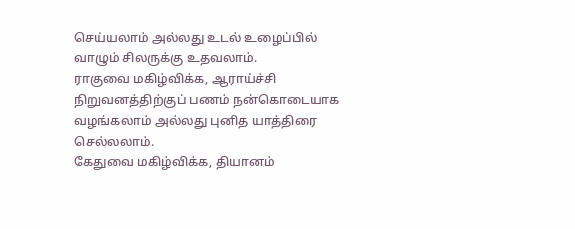செய்யலாம் அல்லது உடல் உழைப்பில் வாழும் சிலருக்கு உதவலாம்.
ராகுவை மகிழ்விக்க, ஆராய்ச்சி நிறுவனத்திற்குப் பணம் நன்கொடையாக வழங்கலாம் அல்லது புனித யாத்திரை செல்லலாம்.
கேதுவை மகிழ்விக்க, தியானம்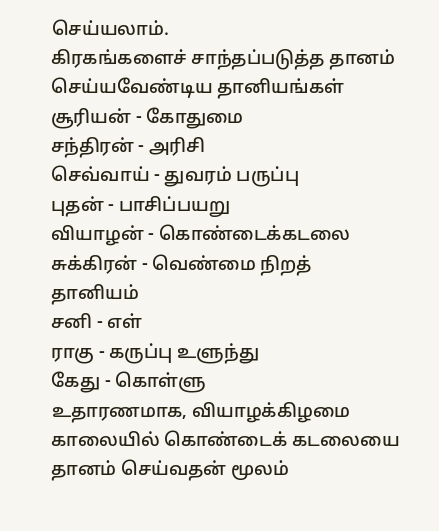செய்யலாம்.
கிரகங்களைச் சாந்தப்படுத்த தானம் செய்யவேண்டிய தானியங்கள்
சூரியன் - கோதுமை
சந்திரன் - அரிசி
செவ்வாய் - துவரம் பருப்பு
புதன் - பாசிப்பயறு
வியாழன் - கொண்டைக்கடலை
சுக்கிரன் - வெண்மை நிறத் தானியம்
சனி - எள்
ராகு - கருப்பு உளுந்து
கேது - கொள்ளு
உதாரணமாக, வியாழக்கிழமை காலையில் கொண்டைக் கடலையை தானம் செய்வதன் மூலம்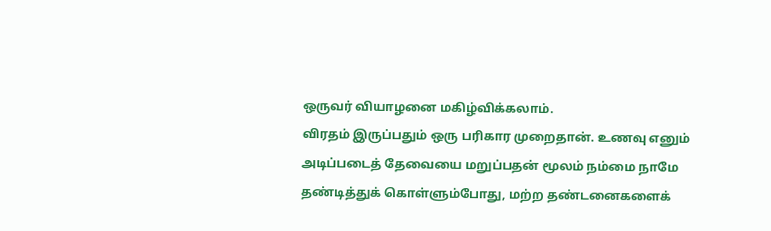ஒருவர் வியாழனை மகிழ்விக்கலாம்.
விரதம் இருப்பதும் ஒரு பரிகார முறைதான். உணவு எனும் அடிப்படைத் தேவையை மறுப்பதன் மூலம் நம்மை நாமே தண்டித்துக் கொள்ளும்போது, மற்ற தண்டனைகளைக்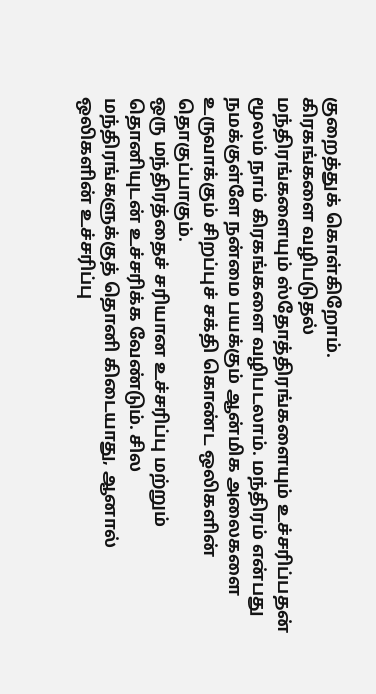குறைத்துக் கொள்கிறோம்.
கிரகங்களை வழிபடுதல்
மந்திரங்களையும் ஸ்தோத்திரங்களையும் உச்சரிப்பதன் மூலம் நாம் கிரகங்களை வழிபடலாம். மந்திரம் என்பது நமக்குள்ளே நன்மை பயக்கும் ஆன்மிக அலைகளை உருவாக்கும் சிறப்புச் சக்தி கொண்ட ஒலிகளின் தொகுப்பாகும்.
ஒரு மந்திரத்தைச் சரியான உச்சரிப்பு மற்றும் தொனியுடன் உச்சரிக்க வேண்டும். சில மந்திரங்களுக்குத் தொனி கிடையாது, ஆனால் ஒலிகளின் உச்சரிப்பு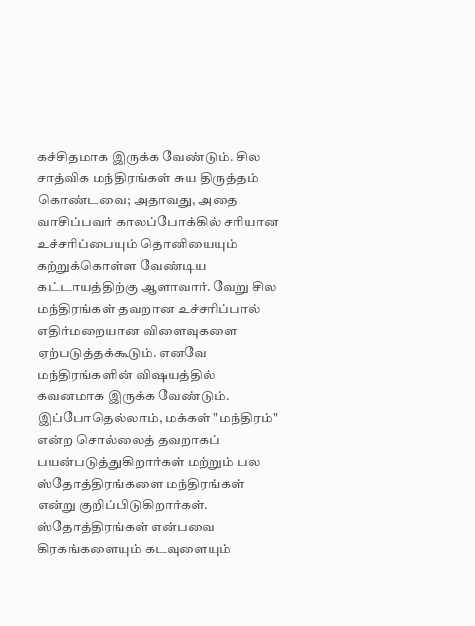கச்சிதமாக இருக்க வேண்டும். சில சாத்விக மந்திரங்கள் சுய திருத்தம் கொண்டவை; அதாவது, அதை வாசிப்பவர் காலப்போக்கில் சரியான உச்சரிப்பையும் தொனியையும் கற்றுக்கொள்ள வேண்டிய கட்டாயத்திற்கு ஆளாவார். வேறு சில மந்திரங்கள் தவறான உச்சரிப்பால் எதிர்மறையான விளைவுகளை ஏற்படுத்தக்கூடும். எனவே மந்திரங்களின் விஷயத்தில் கவனமாக இருக்க வேண்டும்.
இப்போதெல்லாம், மக்கள் "மந்திரம்" என்ற சொல்லைத் தவறாகப் பயன்படுத்துகிறார்கள் மற்றும் பல ஸ்தோத்திரங்களை மந்திரங்கள் என்று குறிப்பிடுகிறார்கள்.
ஸ்தோத்திரங்கள் என்பவை கிரகங்களையும் கடவுளையும்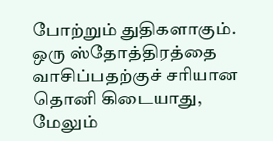போற்றும் துதிகளாகும். ஒரு ஸ்தோத்திரத்தை வாசிப்பதற்குச் சரியான தொனி கிடையாது, மேலும்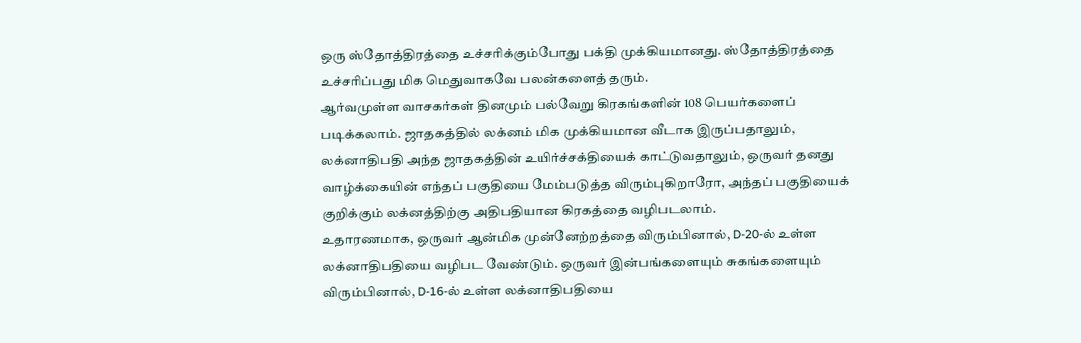ஒரு ஸ்தோத்திரத்தை உச்சரிக்கும்போது பக்தி முக்கியமானது. ஸ்தோத்திரத்தை உச்சரிப்பது மிக மெதுவாகவே பலன்களைத் தரும்.
ஆர்வமுள்ள வாசகர்கள் தினமும் பல்வேறு கிரகங்களின் 108 பெயர்களைப் படிக்கலாம். ஜாதகத்தில் லக்னம் மிக முக்கியமான வீடாக இருப்பதாலும், லக்னாதிபதி அந்த ஜாதகத்தின் உயிர்ச்சக்தியைக் காட்டுவதாலும், ஒருவர் தனது வாழ்க்கையின் எந்தப் பகுதியை மேம்படுத்த விரும்புகிறாரோ, அந்தப் பகுதியைக் குறிக்கும் லக்னத்திற்கு அதிபதியான கிரகத்தை வழிபடலாம்.
உதாரணமாக, ஒருவர் ஆன்மிக முன்னேற்றத்தை விரும்பினால், D-20-ல் உள்ள லக்னாதிபதியை வழிபட வேண்டும். ஒருவர் இன்பங்களையும் சுகங்களையும் விரும்பினால், D-16-ல் உள்ள லக்னாதிபதியை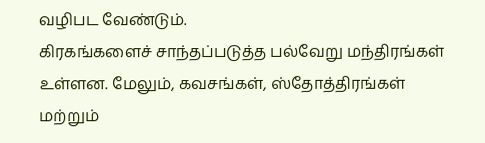வழிபட வேண்டும்.
கிரகங்களைச் சாந்தப்படுத்த பல்வேறு மந்திரங்கள் உள்ளன. மேலும், கவசங்கள், ஸ்தோத்திரங்கள் மற்றும்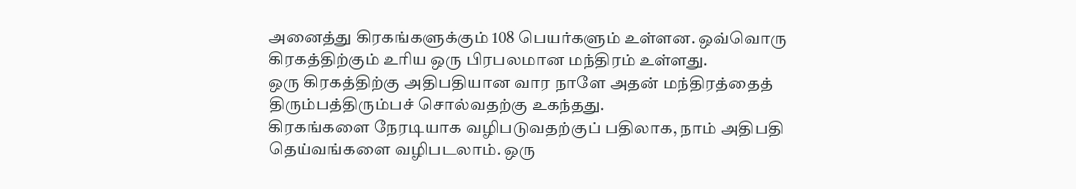அனைத்து கிரகங்களுக்கும் 108 பெயர்களும் உள்ளன. ஒவ்வொரு கிரகத்திற்கும் உரிய ஒரு பிரபலமான மந்திரம் உள்ளது.
ஒரு கிரகத்திற்கு அதிபதியான வார நாளே அதன் மந்திரத்தைத் திரும்பத்திரும்பச் சொல்வதற்கு உகந்தது.
கிரகங்களை நேரடியாக வழிபடுவதற்குப் பதிலாக, நாம் அதிபதி தெய்வங்களை வழிபடலாம். ஒரு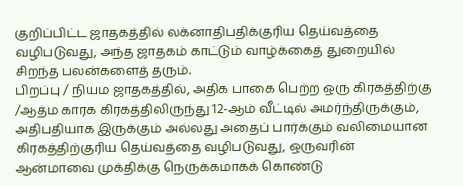குறிப்பிட்ட ஜாதகத்தில் லக்னாதிபதிக்குரிய தெய்வத்தை வழிபடுவது, அந்த ஜாதகம் காட்டும் வாழ்க்கைத் துறையில் சிறந்த பலன்களைத் தரும்.
பிறப்பு / நியம ஜாதகத்தில், அதிக பாகை பெற்ற ஒரு கிரகத்திற்கு /ஆத்ம காரக கிரகத்திலிருந்து 12-ஆம் வீட்டில் அமர்ந்திருக்கும், அதிபதியாக இருக்கும் அல்லது அதைப் பார்க்கும் வலிமையான கிரகத்திற்குரிய தெய்வத்தை வழிபடுவது, ஒருவரின் ஆன்மாவை முக்திக்கு நெருக்கமாகக் கொண்டு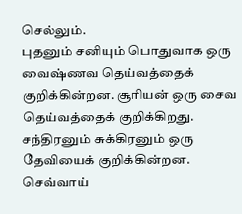செல்லும்.
புதனும் சனியும் பொதுவாக ஒரு வைஷ்ணவ தெய்வத்தைக் குறிக்கின்றன. சூரியன் ஒரு சைவ தெய்வத்தைக் குறிக்கிறது. சந்திரனும் சுக்கிரனும் ஒரு தேவியைக் குறிக்கின்றன. செவ்வாய்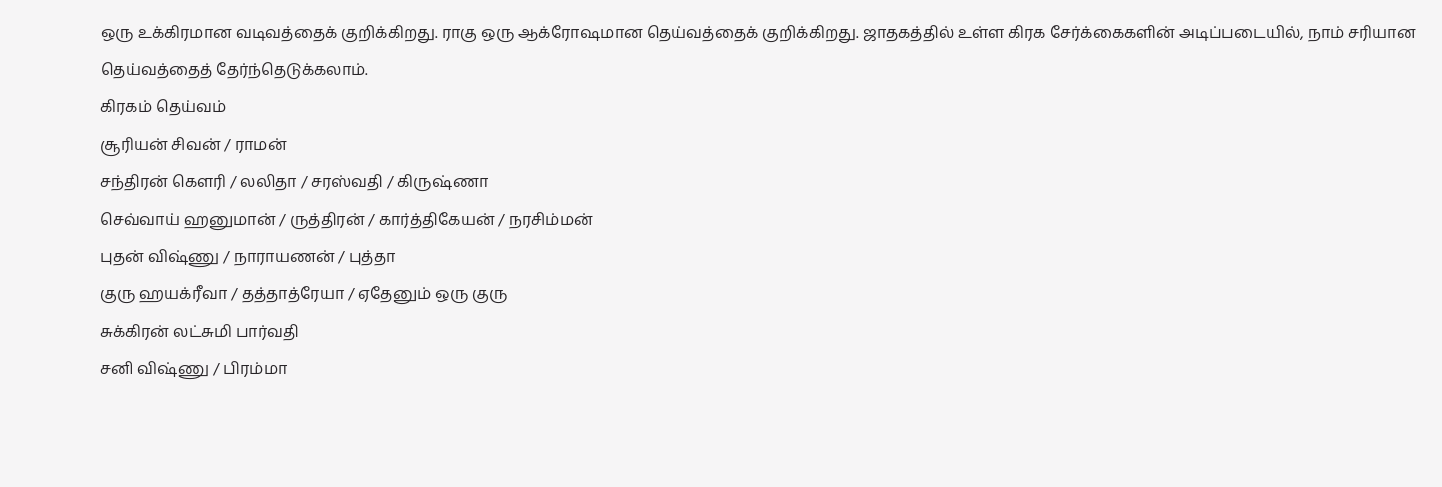ஒரு உக்கிரமான வடிவத்தைக் குறிக்கிறது. ராகு ஒரு ஆக்ரோஷமான தெய்வத்தைக் குறிக்கிறது. ஜாதகத்தில் உள்ள கிரக சேர்க்கைகளின் அடிப்படையில், நாம் சரியான தெய்வத்தைத் தேர்ந்தெடுக்கலாம்.
கிரகம் தெய்வம்
சூரியன் சிவன் / ராமன்
சந்திரன் கௌரி / லலிதா / சரஸ்வதி / கிருஷ்ணா
செவ்வாய் ஹனுமான் / ருத்திரன் / கார்த்திகேயன் / நரசிம்மன்
புதன் விஷ்ணு / நாராயணன் / புத்தா
குரு ஹயக்ரீவா / தத்தாத்ரேயா / ஏதேனும் ஒரு குரு
சுக்கிரன் லட்சுமி பார்வதி
சனி விஷ்ணு / பிரம்மா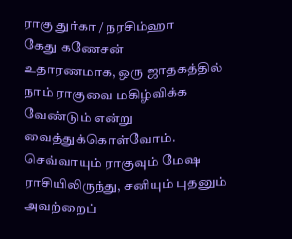ராகு துர்கா / நரசிம்ஹா
கேது கணேசன்
உதாரணமாக, ஒரு ஜாதகத்தில் நாம் ராகுவை மகிழ்விக்க வேண்டும் என்று வைத்துக்கொள்வோம். செவ்வாயும் ராகுவும் மேஷ ராசியிலிருந்து, சனியும் புதனும் அவற்றைப்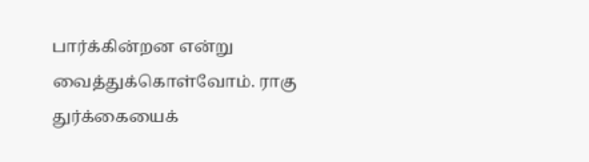பார்க்கின்றன என்று வைத்துக்கொள்வோம். ராகு துர்க்கையைக்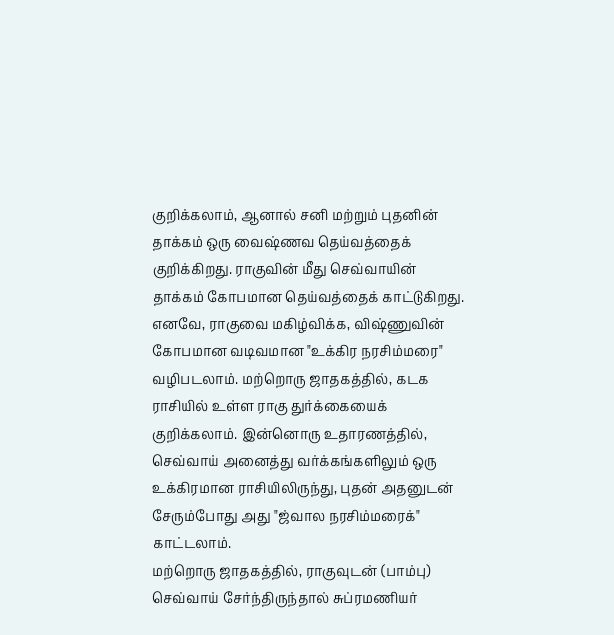குறிக்கலாம், ஆனால் சனி மற்றும் புதனின் தாக்கம் ஒரு வைஷ்ணவ தெய்வத்தைக் குறிக்கிறது. ராகுவின் மீது செவ்வாயின் தாக்கம் கோபமான தெய்வத்தைக் காட்டுகிறது.
எனவே, ராகுவை மகிழ்விக்க, விஷ்ணுவின் கோபமான வடிவமான "உக்கிர நரசிம்மரை" வழிபடலாம். மற்றொரு ஜாதகத்தில், கடக ராசியில் உள்ள ராகு துர்க்கையைக் குறிக்கலாம். இன்னொரு உதாரணத்தில், செவ்வாய் அனைத்து வர்க்கங்களிலும் ஒரு உக்கிரமான ராசியிலிருந்து, புதன் அதனுடன் சேரும்போது அது "ஜ்வால நரசிம்மரைக்" காட்டலாம்.
மற்றொரு ஜாதகத்தில், ராகுவுடன் (பாம்பு) செவ்வாய் சேர்ந்திருந்தால் சுப்ரமணியர்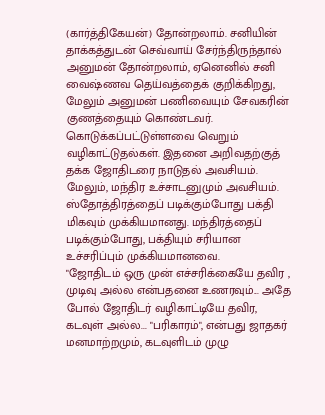(கார்த்திகேயன்) தோன்றலாம். சனியின் தாக்கத்துடன் செவ்வாய் சேர்ந்திருந்தால் அனுமன் தோன்றலாம், ஏனெனில் சனி வைஷ்ணவ தெய்வத்தைக் குறிக்கிறது, மேலும் அனுமன் பணிவையும் சேவகரின் குணத்தையும் கொண்டவர்.
கொடுக்கப்பட்டுள்ளவை வெறும் வழிகாட்டுதல்கள். இதனை அறிவதற்குத் தக்க ஜோதிடரை நாடுதல் அவசியம். மேலும், மந்திர உச்சாடனுமும் அவசியம். ஸ்தோத்திரத்தைப் படிக்கும்போது பக்தி மிகவும் முக்கியமானது. மந்திரத்தைப் படிக்கும்போது, பக்தியும் சரியான உச்சரிப்பும் முக்கியமானவை.
"ஜோதிடம் ஒரு முன் எச்சரிக்கையே தவிர , முடிவு அல்ல என்பதனை உணரவும்... அதே போல் ஜோதிடர் வழிகாட்டியே தவிர, கடவுள் அல்ல... "பரிகாரம்", என்பது ஜாதகர் மனமாற்றமும், கடவுளிடம் முழு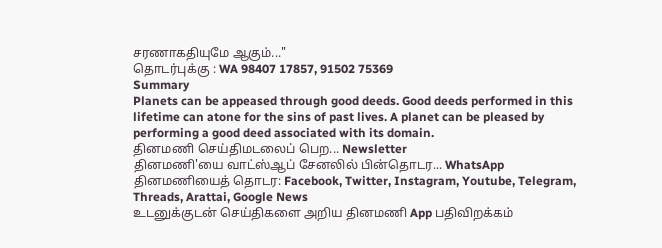சரணாகதியுமே ஆகும்..."
தொடர்புக்கு : WA 98407 17857, 91502 75369
Summary
Planets can be appeased through good deeds. Good deeds performed in this lifetime can atone for the sins of past lives. A planet can be pleased by performing a good deed associated with its domain.
தினமணி செய்திமடலைப் பெற... Newsletter
தினமணி'யை வாட்ஸ்ஆப் சேனலில் பின்தொடர... WhatsApp
தினமணியைத் தொடர: Facebook, Twitter, Instagram, Youtube, Telegram, Threads, Arattai, Google News
உடனுக்குடன் செய்திகளை அறிய தினமணி App பதிவிறக்கம்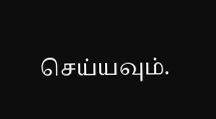செய்யவும்.